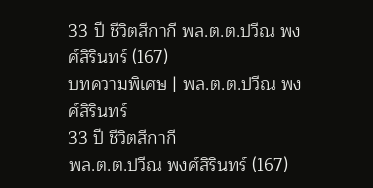33 ปี ชีวิตสีกากี พล.ต.ต.ปวีณ พงศ์สิรินทร์ (167)
บทความพิเศษ | พล.ต.ต.ปวีณ พงศ์สิรินทร์
33 ปี ชีวิตสีกากี
พล.ต.ต.ปวีณ พงศ์สิรินทร์ (167)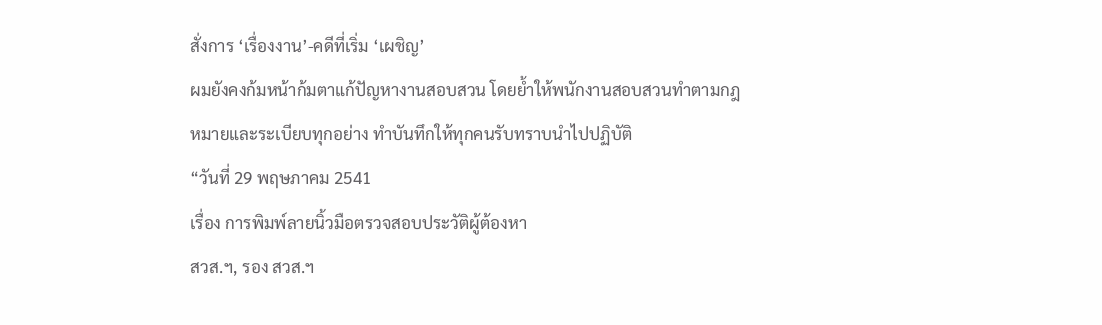สั่งการ ‘เรื่องงาน’-คดีที่เริ่ม ‘เผชิญ’
ผมยังคงก้มหน้าก้มตาแก้ปัญหางานสอบสวน โดยย้ำให้พนักงานสอบสวนทำตามกฎหมายและระเบียบทุกอย่าง ทำบันทึกให้ทุกคนรับทราบนำไปปฏิบัติ
“วันที่ 29 พฤษภาคม 2541
เรื่อง การพิมพ์ลายนิ้วมือตรวจสอบประวัติผู้ต้องหา
สวส.ฯ, รอง สวส.ฯ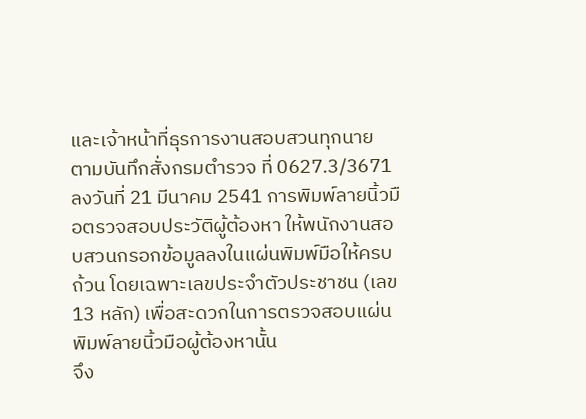และเจ้าหน้าที่ธุรการงานสอบสวนทุกนาย
ตามบันทึกสั่งกรมตำรวจ ที่ 0627.3/3671 ลงวันที่ 21 มีนาคม 2541 การพิมพ์ลายนิ้วมือตรวจสอบประวัติผู้ต้องหา ให้พนักงานสอบสวนกรอกข้อมูลลงในแผ่นพิมพ์มือให้ครบถ้วน โดยเฉพาะเลขประจำตัวประชาชน (เลข 13 หลัก) เพื่อสะดวกในการตรวจสอบแผ่นพิมพ์ลายนิ้วมือผู้ต้องหานั้น
จึง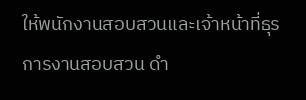ให้พนักงานสอบสวนและเจ้าหน้าที่ธุรการงานสอบสวน ดำ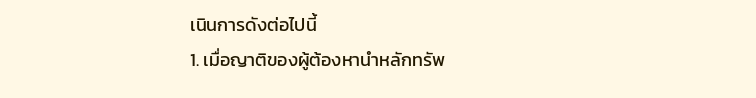เนินการดังต่อไปนี้
1. เมื่อญาติของผู้ต้องหานำหลักทรัพ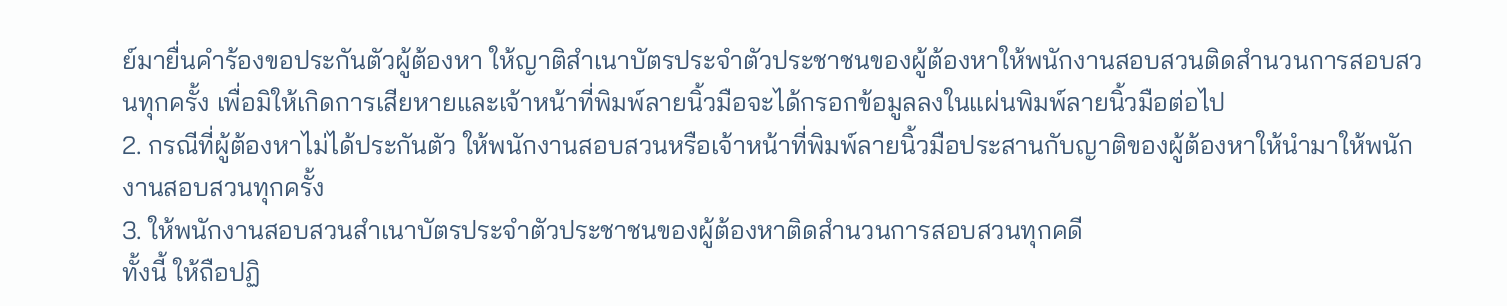ย์มายื่นคำร้องขอประกันตัวผู้ต้องหา ให้ญาติสำเนาบัตรประจำตัวประชาชนของผู้ต้องหาให้พนักงานสอบสวนติดสำนวนการสอบสวนทุกครั้ง เพื่อมิให้เกิดการเสียหายและเจ้าหน้าที่พิมพ์ลายนิ้วมือจะได้กรอกข้อมูลลงในแผ่นพิมพ์ลายนิ้วมือต่อไป
2. กรณีที่ผู้ต้องหาไม่ได้ประกันตัว ให้พนักงานสอบสวนหรือเจ้าหน้าที่พิมพ์ลายนิ้วมือประสานกับญาติของผู้ต้องหาให้นำมาให้พนักงานสอบสวนทุกครั้ง
3. ให้พนักงานสอบสวนสำเนาบัตรประจำตัวประชาชนของผู้ต้องหาติดสำนวนการสอบสวนทุกคดี
ทั้งนี้ ให้ถือปฏิ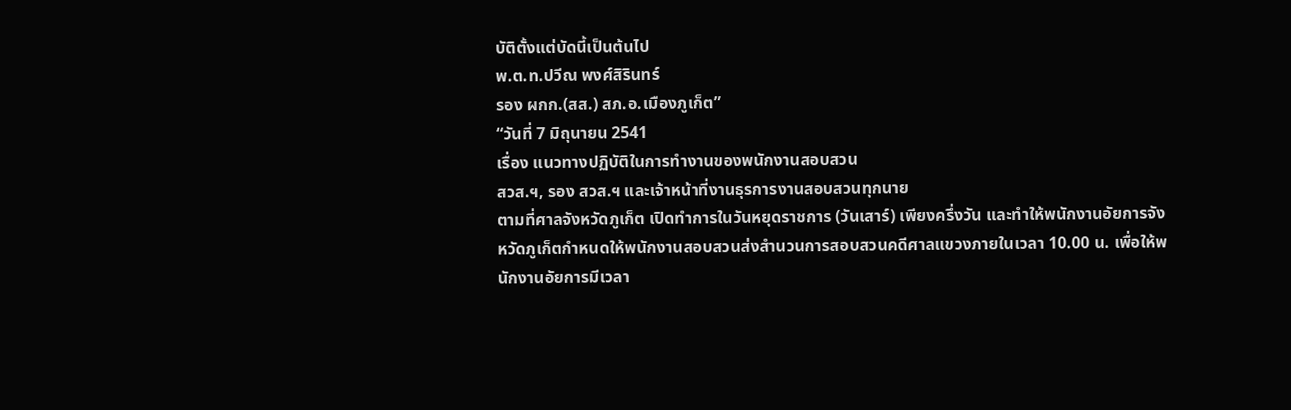บัติตั้งแต่บัดนี้เป็นต้นไป
พ.ต.ท.ปวีณ พงศ์สิรินทร์
รอง ผกก.(สส.) สภ.อ.เมืองภูเก็ต”
“วันที่ 7 มิถุนายน 2541
เรื่อง แนวทางปฏิบัติในการทำงานของพนักงานสอบสวน
สวส.ฯ, รอง สวส.ฯ และเจ้าหน้าที่งานธุรการงานสอบสวนทุกนาย
ตามที่ศาลจังหวัดภูเก็ต เปิดทำการในวันหยุดราชการ (วันเสาร์) เพียงครึ่งวัน และทำให้พนักงานอัยการจังหวัดภูเก็ตกำหนดให้พนักงานสอบสวนส่งสำนวนการสอบสวนคดีศาลแขวงภายในเวลา 10.00 น. เพื่อให้พนักงานอัยการมีเวลา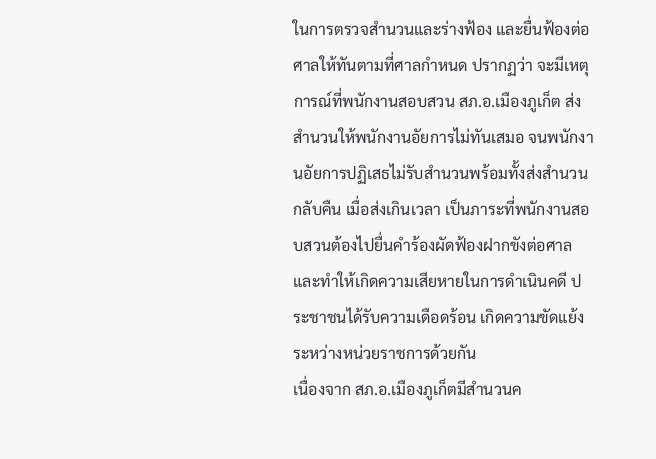ในการตรวจสำนวนและร่างฟ้อง และยื่นฟ้องต่อศาลให้ทันตามที่ศาลกำหนด ปรากฏว่า จะมีเหตุการณ์ที่พนักงานสอบสวน สภ.อ.เมืองภูเก็ต ส่งสำนวนให้พนักงานอัยการไม่ทันเสมอ จนพนักงานอัยการปฏิเสธไม่รับสำนวนพร้อมทั้งส่งสำนวนกลับคืน เมื่อส่งเกินเวลา เป็นภาระที่พนักงานสอบสวนต้องไปยื่นคำร้องผัดฟ้องฝากขังต่อศาล และทำให้เกิดความเสียหายในการดำเนินคดี ประชาชนได้รับความเดือดร้อน เกิดความขัดแย้งระหว่างหน่วยราชการด้วยกัน
เนื่องจาก สภ.อ.เมืองภูเก็ตมีสำนวนค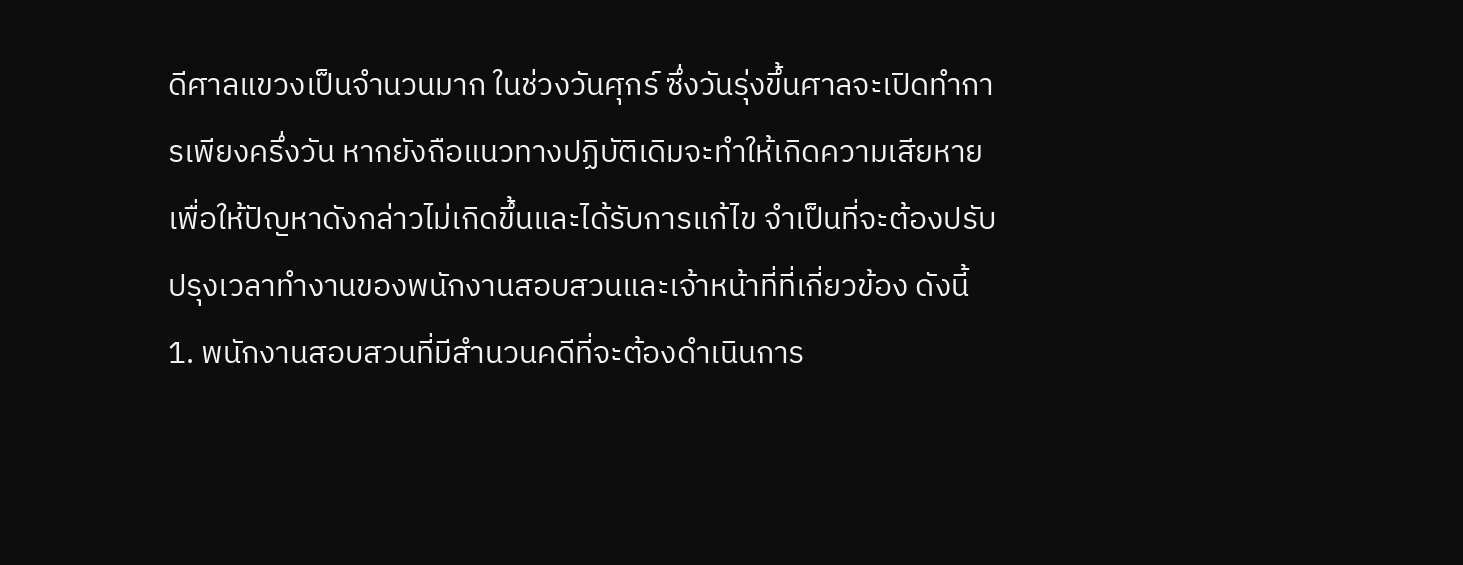ดีศาลแขวงเป็นจำนวนมาก ในช่วงวันศุกร์ ซึ่งวันรุ่งขึ้นศาลจะเปิดทำการเพียงครึ่งวัน หากยังถือแนวทางปฏิบัติเดิมจะทำให้เกิดความเสียหาย เพื่อให้ปัญหาดังกล่าวไม่เกิดขึ้นและได้รับการแก้ไข จำเป็นที่จะต้องปรับปรุงเวลาทำงานของพนักงานสอบสวนและเจ้าหน้าที่ที่เกี่ยวข้อง ดังนี้
1. พนักงานสอบสวนที่มีสำนวนคดีที่จะต้องดำเนินการ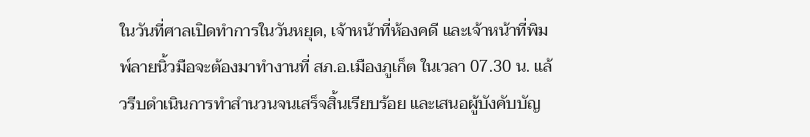ในวันที่ศาลเปิดทำการในวันหยุด, เจ้าหน้าที่ห้องคดี และเจ้าหน้าที่พิมพ์ลายนิ้วมือจะต้องมาทำงานที่ สภ.อ.เมืองภูเก็ต ในเวลา 07.30 น. แล้วรีบดำเนินการทำสำนวนจนเสร็จสิ้นเรียบร้อย และเสนอผู้บังคับบัญ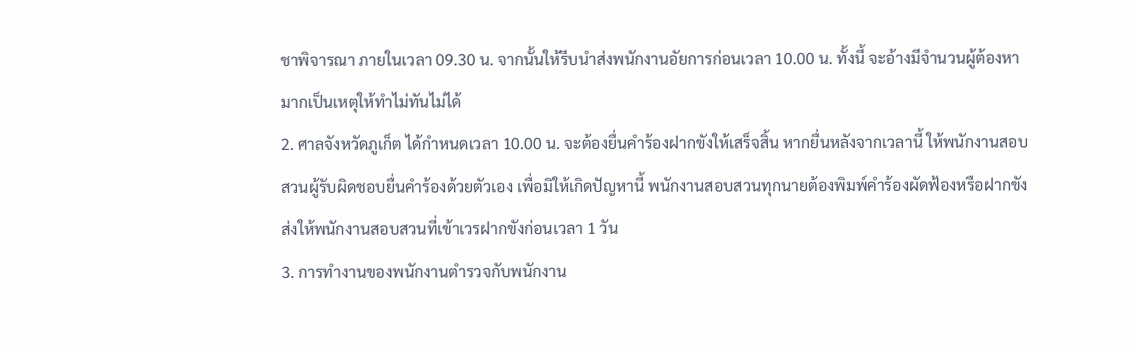ชาพิจารณา ภายในเวลา 09.30 น. จากนั้นให้รีบนำส่งพนักงานอัยการก่อนเวลา 10.00 น. ทั้งนี้ จะอ้างมีจำนวนผู้ต้องหามากเป็นเหตุให้ทำไม่ทันไม่ได้
2. ศาลจังหวัดภูเก็ต ได้กำหนดเวลา 10.00 น. จะต้องยื่นคำร้องฝากขังให้เสร็จสิ้น หากยื่นหลังจากเวลานี้ ให้พนักงานสอบสวนผู้รับผิดชอบยื่นคำร้องด้วยตัวเอง เพื่อมิให้เกิดปัญหานี้ พนักงานสอบสวนทุกนายต้องพิมพ์คำร้องผัดฟ้องหรือฝากขัง ส่งให้พนักงานสอบสวนที่เข้าเวรฝากขังก่อนเวลา 1 วัน
3. การทำงานของพนักงานตำรวจกับพนักงาน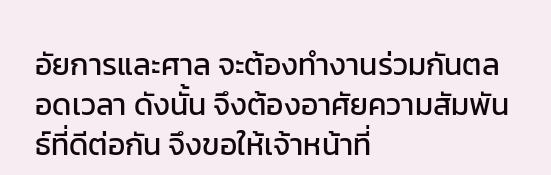อัยการและศาล จะต้องทำงานร่วมกันตลอดเวลา ดังนั้น จึงต้องอาศัยความสัมพันธ์ที่ดีต่อกัน จึงขอให้เจ้าหน้าที่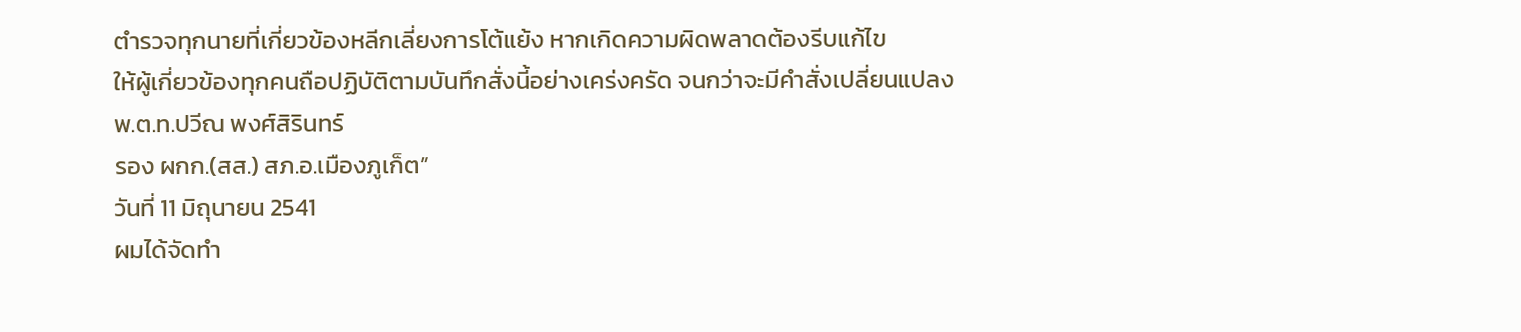ตำรวจทุกนายที่เกี่ยวข้องหลีกเลี่ยงการโต้แย้ง หากเกิดความผิดพลาดต้องรีบแก้ไข
ให้ผู้เกี่ยวข้องทุกคนถือปฏิบัติตามบันทึกสั่งนี้อย่างเคร่งครัด จนกว่าจะมีคำสั่งเปลี่ยนแปลง
พ.ต.ท.ปวีณ พงศ์สิรินทร์
รอง ผกก.(สส.) สภ.อ.เมืองภูเก็ต”
วันที่ 11 มิถุนายน 2541
ผมได้จัดทำ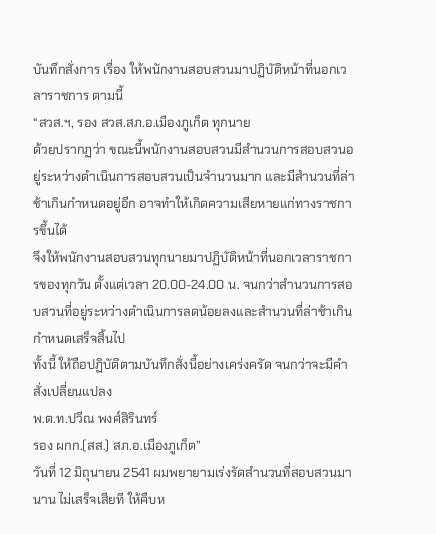บันทึกสั่งการ เรื่อง ให้พนักงานสอบสวนมาปฏิบัติหน้าที่นอกเวลาราชการ ตามนี้
“สวส.ฯ, รอง สวส.สภ.อ.เมืองภูเก็ต ทุกนาย
ด้วยปรากฏว่า ขณะนี้พนักงานสอบสวนมีสำนวนการสอบสวนอยู่ระหว่างดำเนินการสอบสวนเป็นจำนวนมาก และมีสำนวนที่ล่าช้าเกินกำหนดอยู่อีก อาจทำให้เกิดความเสียหายแก่ทางราชการขึ้นได้
จึงให้พนักงานสอบสวนทุกนายมาปฏิบัติหน้าที่นอกเวลาราชการของทุกวัน ตั้งแต่เวลา 20.00-24.00 น. จนกว่าสำนวนการสอบสวนที่อยู่ระหว่างดำเนินการลดน้อยลงและสำนวนที่ล่าช้าเกินกำหนดเสร็จสิ้นไป
ทั้งนี้ ให้ถือปฏิบัติตามบันทึกสั่งนี้อย่างเคร่งครัด จนกว่าจะมีคำสั่งเปลี่ยนแปลง
พ.ต.ท.ปวีณ พงศ์สิรินทร์
รอง ผกก.(สส.) สภ.อ.เมืองภูเก็ต”
วันที่ 12 มิถุนายน 2541 ผมพยายามเร่งรัดสำนวนที่สอบสวนมานาน ไม่เสร็จเสียที ให้คืบห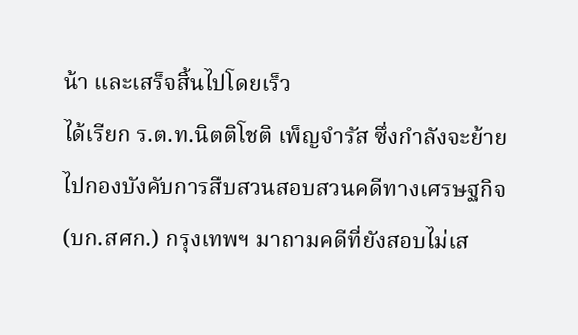น้า และเสร็จสิ้นไปโดยเร็ว
ได้เรียก ร.ต.ท.นิตติโชติ เพ็ญจำรัส ซึ่งกำลังจะย้ายไปกองบังคับการสืบสวนสอบสวนคดีทางเศรษฐกิจ (บก.สศก.) กรุงเทพฯ มาถามคดีที่ยังสอบไม่เส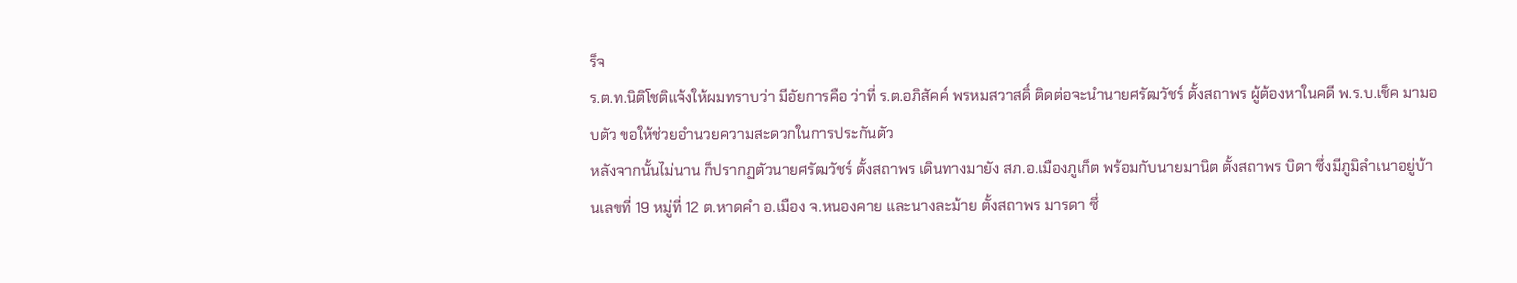ร็จ
ร.ต.ท.นิติโชติแจ้งให้ผมทราบว่า มีอัยการคือ ว่าที่ ร.ต.อภิสัคค์ พรหมสวาสดิ์ ติดต่อจะนำนายศรัฒวัชร์ ตั้งสถาพร ผู้ต้องหาในคดี พ.ร.บ.เช็ค มามอบตัว ขอให้ช่วยอำนวยความสะดวกในการประกันตัว
หลังจากนั้นไม่นาน ก็ปรากฏตัวนายศรัฒวัชร์ ตั้งสถาพร เดินทางมายัง สภ.อ.เมืองภูเก็ต พร้อมกับนายมานิต ตั้งสถาพร บิดา ซึ่งมีภูมิลำเนาอยู่บ้านเลขที่ 19 หมู่ที่ 12 ต.หาดคำ อ.เมือง จ.หนองคาย และนางละม้าย ตั้งสถาพร มารดา ซึ่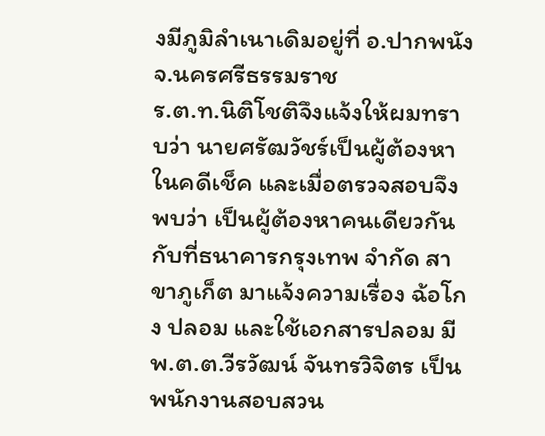งมีภูมิลำเนาเดิมอยู่ที่ อ.ปากพนัง จ.นครศรีธรรมราช
ร.ต.ท.นิติโชติจึงแจ้งให้ผมทราบว่า นายศรัฒวัชร์เป็นผู้ต้องหาในคดีเช็ค และเมื่อตรวจสอบจึงพบว่า เป็นผู้ต้องหาคนเดียวกันกับที่ธนาคารกรุงเทพ จำกัด สาขาภูเก็ต มาแจ้งความเรื่อง ฉ้อโกง ปลอม และใช้เอกสารปลอม มี พ.ต.ต.วีรวัฒน์ จันทรวิจิตร เป็นพนักงานสอบสวน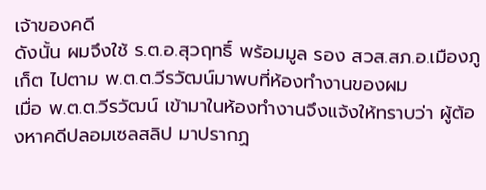เจ้าของคดี
ดังนั้น ผมจึงใช้ ร.ต.อ.สุวฤทธิ์ พร้อมมูล รอง สวส.สภ.อ.เมืองภูเก็ต ไปตาม พ.ต.ต.วีรวัฒน์มาพบที่ห้องทำงานของผม
เมื่อ พ.ต.ต.วีรวัฒน์ เข้ามาในห้องทำงานจึงแจ้งให้ทราบว่า ผู้ต้องหาคดีปลอมเซลสลิป มาปรากฏ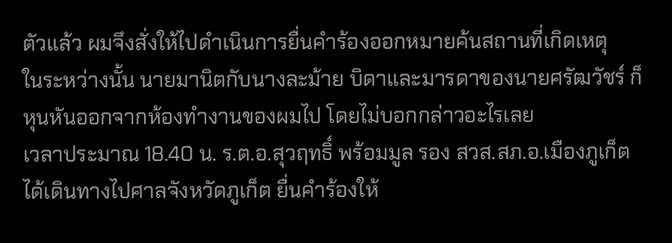ตัวแล้ว ผมจึงสั่งให้ไปดำเนินการยื่นคำร้องออกหมายค้นสถานที่เกิดเหตุ
ในระหว่างนั้น นายมานิตกับนางละม้าย บิดาและมารดาของนายศรัฒวัชร์ ก็หุนหันออกจากห้องทำงานของผมไป โดยไม่บอกกล่าวอะไรเลย
เวลาประมาณ 18.40 น. ร.ต.อ.สุวฤทธิ์ พร้อมมูล รอง สวส.สภ.อ.เมืองภูเก็ต ได้เดินทางไปศาลจังหวัดภูเก็ต ยื่นคำร้องให้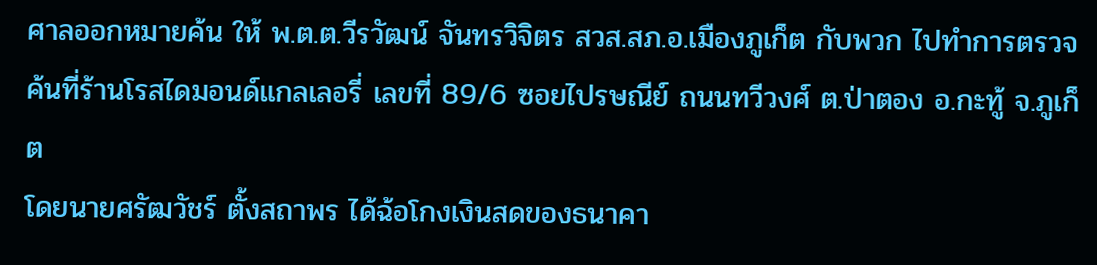ศาลออกหมายค้น ให้ พ.ต.ต.วีรวัฒน์ จันทรวิจิตร สวส.สภ.อ.เมืองภูเก็ต กับพวก ไปทำการตรวจค้นที่ร้านโรสไดมอนด์แกลเลอรี่ เลขที่ 89/6 ซอยไปรษณีย์ ถนนทวีวงศ์ ต.ป่าตอง อ.กะทู้ จ.ภูเก็ต
โดยนายศรัฒวัชร์ ตั้งสถาพร ได้ฉ้อโกงเงินสดของธนาคา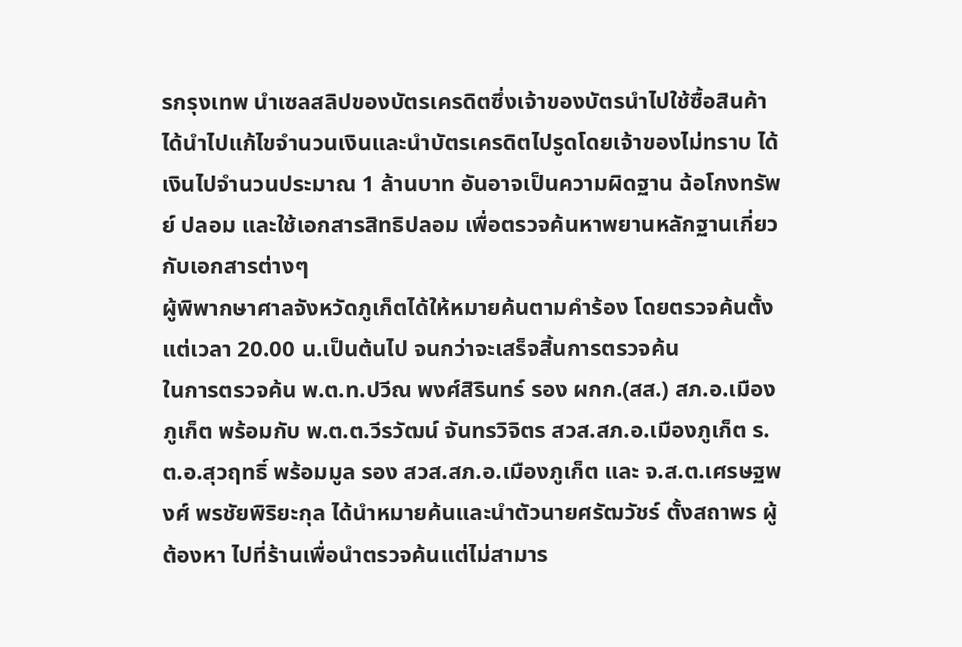รกรุงเทพ นำเซลสลิปของบัตรเครดิตซึ่งเจ้าของบัตรนำไปใช้ซื้อสินค้า ได้นำไปแก้ไขจำนวนเงินและนำบัตรเครดิตไปรูดโดยเจ้าของไม่ทราบ ได้เงินไปจำนวนประมาณ 1 ล้านบาท อันอาจเป็นความผิดฐาน ฉ้อโกงทรัพย์ ปลอม และใช้เอกสารสิทธิปลอม เพื่อตรวจค้นหาพยานหลักฐานเกี่ยวกับเอกสารต่างๆ
ผู้พิพากษาศาลจังหวัดภูเก็ตได้ให้หมายค้นตามคำร้อง โดยตรวจค้นตั้งแต่เวลา 20.00 น.เป็นต้นไป จนกว่าจะเสร็จสิ้นการตรวจค้น
ในการตรวจค้น พ.ต.ท.ปวีณ พงศ์สิรินทร์ รอง ผกก.(สส.) สภ.อ.เมืองภูเก็ต พร้อมกับ พ.ต.ต.วีรวัฒน์ จันทรวิจิตร สวส.สภ.อ.เมืองภูเก็ต ร.ต.อ.สุวฤทธิ์ พร้อมมูล รอง สวส.สภ.อ.เมืองภูเก็ต และ จ.ส.ต.เศรษฐพงศ์ พรชัยพิริยะกุล ได้นำหมายค้นและนำตัวนายศรัฒวัชร์ ตั้งสถาพร ผู้ต้องหา ไปที่ร้านเพื่อนำตรวจค้นแต่ไม่สามาร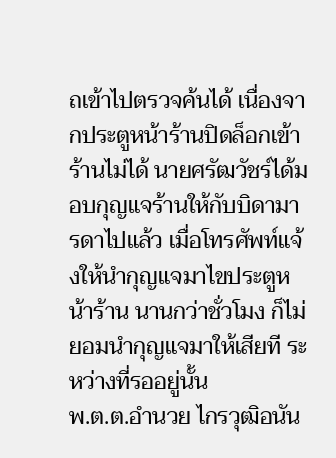ถเข้าไปตรวจค้นได้ เนื่องจากประตูหน้าร้านปิดล็อกเข้าร้านไม่ได้ นายศรัฒวัชร์ได้มอบกุญแจร้านให้กับบิดามารดาไปแล้ว เมื่อโทรศัพท์แจ้งให้นำกุญแจมาไขประตูหน้าร้าน นานกว่าชั่วโมง ก็ไม่ยอมนำกุญแจมาให้เสียที ระหว่างที่รออยู่นั้น
พ.ต.ต.อำนวย ไกรวุฒิอนัน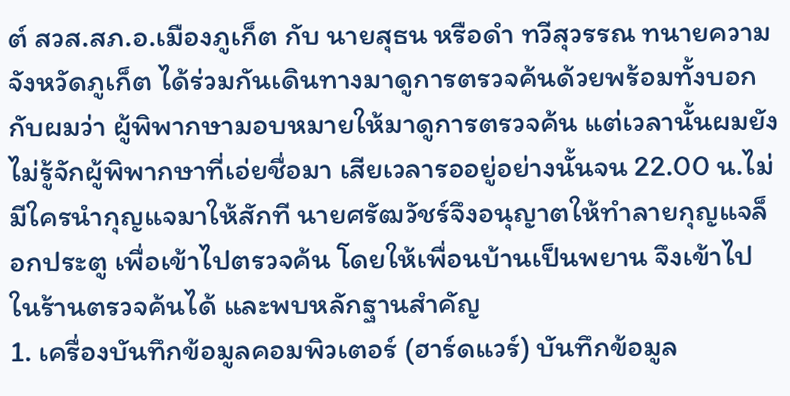ต์ สวส.สภ.อ.เมืองภูเก็ต กับ นายสุธน หรือดำ ทวีสุวรรณ ทนายความจังหวัดภูเก็ต ได้ร่วมกันเดินทางมาดูการตรวจค้นด้วยพร้อมทั้งบอกกับผมว่า ผู้พิพากษามอบหมายให้มาดูการตรวจค้น แต่เวลานั้นผมยังไม่รู้จักผู้พิพากษาที่เอ่ยชื่อมา เสียเวลารออยู่อย่างนั้นจน 22.00 น.ไม่มีใครนำกุญแจมาให้สักที นายศรัฒวัชร์จึงอนุญาตให้ทำลายกุญแจล็อกประตู เพื่อเข้าไปตรวจค้น โดยให้เพื่อนบ้านเป็นพยาน จึงเข้าไปในร้านตรวจค้นได้ และพบหลักฐานสำคัญ
1. เครื่องบันทึกข้อมูลคอมพิวเตอร์ (ฮาร์ดแวร์) บันทึกข้อมูล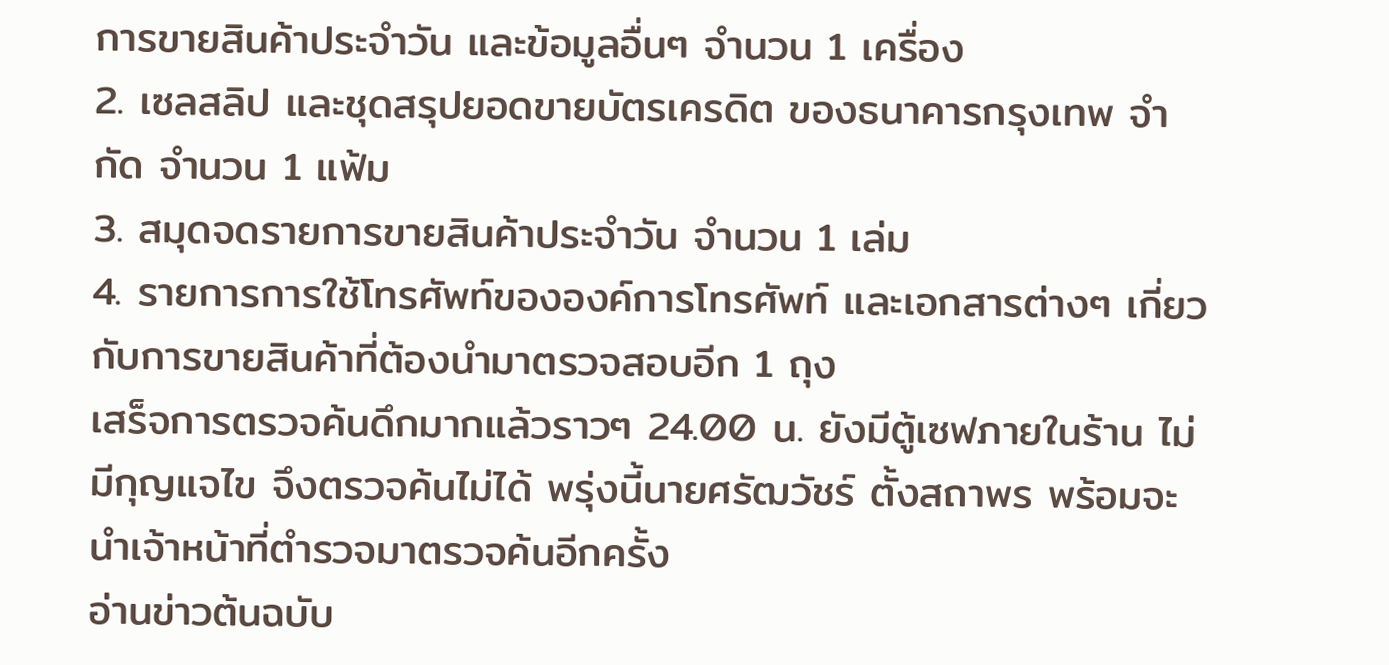การขายสินค้าประจำวัน และข้อมูลอื่นๆ จำนวน 1 เครื่อง
2. เซลสลิป และชุดสรุปยอดขายบัตรเครดิต ของธนาคารกรุงเทพ จำกัด จำนวน 1 แฟ้ม
3. สมุดจดรายการขายสินค้าประจำวัน จำนวน 1 เล่ม
4. รายการการใช้โทรศัพท์ขององค์การโทรศัพท์ และเอกสารต่างๆ เกี่ยวกับการขายสินค้าที่ต้องนำมาตรวจสอบอีก 1 ถุง
เสร็จการตรวจค้นดึกมากแล้วราวๆ 24.00 น. ยังมีตู้เซฟภายในร้าน ไม่มีกุญแจไข จึงตรวจค้นไม่ได้ พรุ่งนี้นายศรัฒวัชร์ ตั้งสถาพร พร้อมจะนำเจ้าหน้าที่ตำรวจมาตรวจค้นอีกครั้ง
อ่านข่าวต้นฉบับ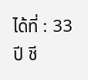ได้ที่ : 33 ปี ชี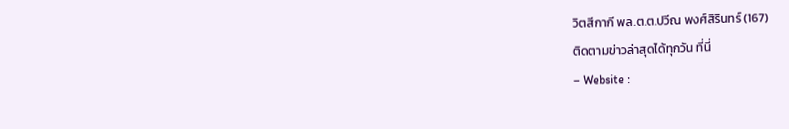วิตสีกากี พล.ต.ต.ปวีณ พงศ์สิรินทร์ (167)
ติดตามข่าวล่าสุดได้ทุกวัน ที่นี่
– Website :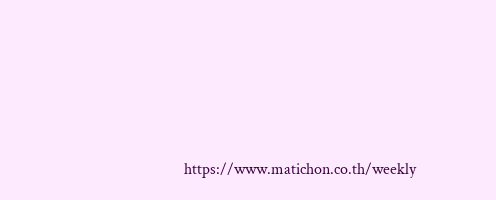https://www.matichon.co.th/weekly